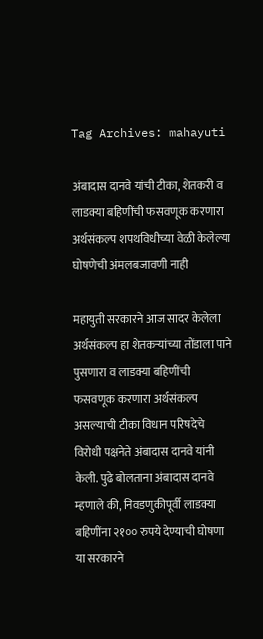Tag Archives: mahayuti

अंबादास दानवे यांची टीका, शेतकरी व लाडक्या बहिणींची फसवणूक करणारा अर्थसंकल्प शपथविधीच्या वेळी केलेल्या घोषणेची अंमलबजावणी नाही

महायुती सरकारने आज सादर केलेला अर्थसंकल्प हा शेतकऱ्यांच्या तोंडाला पाने पुसणारा व लाडक्या बहिणींची फसवणूक करणारा अर्थसंकल्प असल्याची टीका विधान परिषदेचे विरोधी पक्षनेते अंबादास दानवे यांनी केली. पुढे बोलताना अंबादास दानवे म्हणाले की, निवडणुकीपूर्वी लाडक्या बहिणींना २१०० रुपये देण्याची घोषणा या सरकारने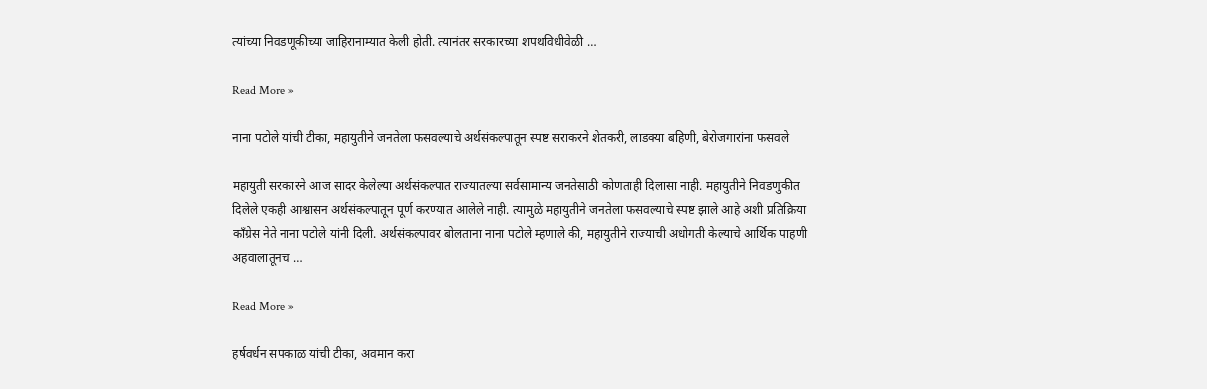त्यांच्या निवडणूकीच्या जाहिरानाम्यात केली होती. त्यानंतर सरकारच्या शपथविधीवेळी …

Read More »

नाना पटोले यांची टीका, महायुतीने जनतेला फसवल्याचे अर्थसंकल्पातून स्पष्ट सराकरने शेतकरी, लाडक्या बहिणी, बेरोजगारांना फसवले

महायुती सरकारने आज सादर केलेल्या अर्थसंकल्पात राज्यातल्या सर्वसामान्य जनतेसाठी कोणताही दिलासा नाही. महायुतीने निवडणुकीत दिलेले एकही आश्वासन अर्थसंकल्पातून पूर्ण करण्यात आलेले नाही. त्यामुळे महायुतीने जनतेला फसवल्याचे स्पष्ट झाले आहे अशी प्रतिक्रिया काँग्रेस नेते नाना पटोले यांनी दिली. अर्थसंकल्पावर बोलताना नाना पटोले म्हणाले की, महायुतीने राज्याची अधोगती केल्याचे आर्थिक पाहणी अहवालातूनच …

Read More »

हर्षवर्धन सपकाळ यांची टीका, अवमान करा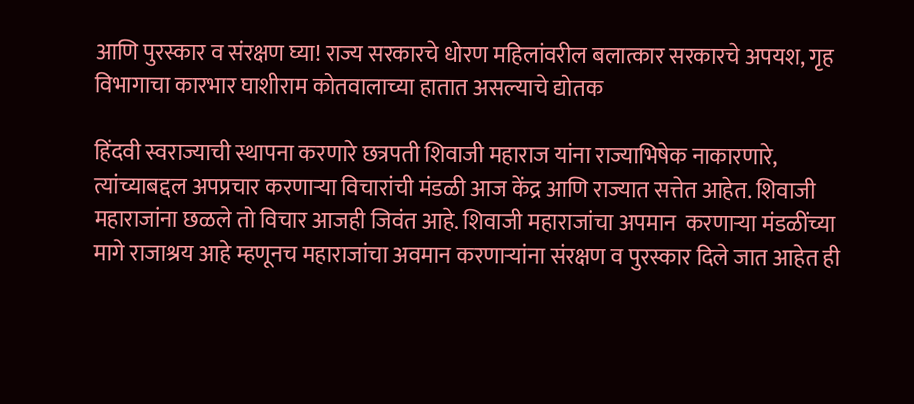आणि पुरस्कार व संरक्षण घ्या! राज्य सरकारचे धोरण महिलांवरील बलात्कार सरकारचे अपयश, गृह विभागाचा कारभार घाशीराम कोतवालाच्या हातात असल्याचे द्योतक

हिंदवी स्वराज्याची स्थापना करणारे छत्रपती शिवाजी महाराज यांना राज्याभिषेक नाकारणारे, त्यांच्याबद्दल अपप्रचार करणाऱ्या विचारांची मंडळी आज केंद्र आणि राज्यात सत्तेत आहेत. शिवाजी महाराजांना छळले तो विचार आजही जिवंत आहे. शिवाजी महाराजांचा अपमान  करणाऱ्या मंडळींच्या मागे राजाश्रय आहे म्हणूनच महाराजांचा अवमान करणाऱ्यांना संरक्षण व पुरस्कार दिले जात आहेत ही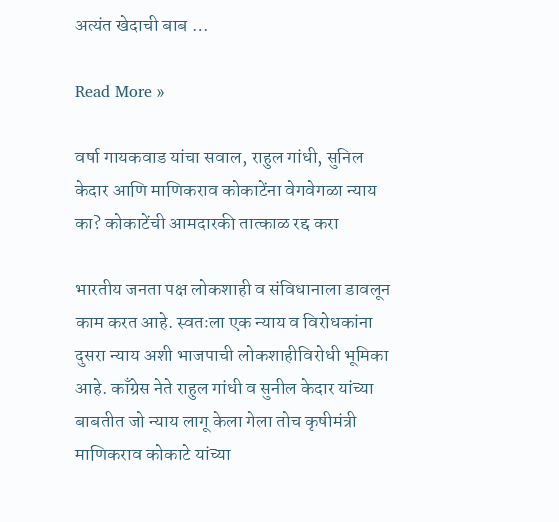अत्यंत खेदाची बाब …

Read More »

वर्षा गायकवाड यांचा सवाल, राहुल गांधी, सुनिल केदार आणि माणिकराव कोकाटेंना वेगवेगळा न्याय का? कोकाटेंची आमदारकी तात्काळ रद्द करा

भारतीय जनता पक्ष लोकशाही व संविधानाला डावलून काम करत आहे. स्वतःला एक न्याय व विरोधकांना दुसरा न्याय अशी भाजपाची लोकशाहीविरोधी भूमिका आहे. काँग्रेस नेते राहुल गांधी व सुनील केदार यांच्या बाबतीत जो न्याय लागू केला गेला तोच कृषीमंत्री माणिकराव कोकाटे यांच्या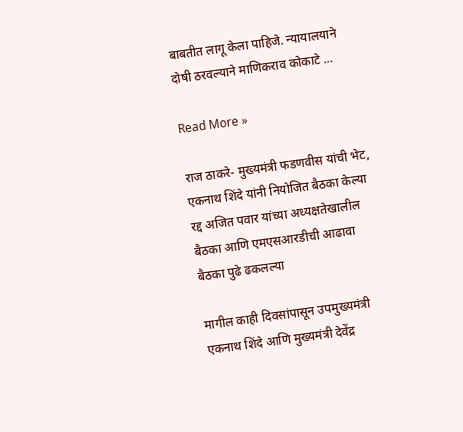बाबतीत लागू केला पाहिजे. न्यायालयाने दोषी ठरवल्याने माणिकराव कोकाटे …

Read More »

राज ठाकरे- मुख्यमंत्री फडणवीस यांची भेट, एकनाथ शिंदे यांनी नियोजित बैठका केल्या रद्द अजित पवार यांच्या अध्यक्षतेखालील बैठका आणि एमएसआरडीची आढावा बैठका पुढे ढकलल्या

मागील काही दिवसांपासून उपमुख्यमंत्री एकनाथ शिंदे आणि मुख्यमंत्री देवेंद्र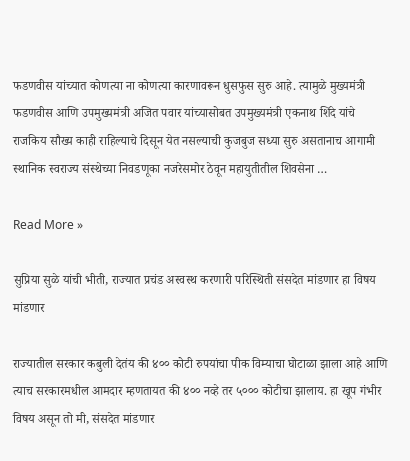फडणवीस यांच्यात कोणत्या ना कोणत्या कारणावरून धुसफुस सुरु आहे. त्यामुळे मुख्यमंत्री फडणवीस आणि उपमुख्यमंत्री अजित पवार यांच्यासोबत उपमुख्यमंत्री एकनाथ शिंदे यांचे राजकिय सौख्य काही राहिल्याचे दिसून येत नसल्याची कुजबुज सध्या सुरु असतानाच आगामी स्थानिक स्वराज्य संस्थेच्या निवडणूका नजरेसमोर ठेवून महायुतीतील शिवसेना …

Read More »

सुप्रिया सुळे यांची भीती, राज्यात प्रचंड अस्वस्थ करणारी परिस्थिती संसदेत मांडणार हा विषय मांडणार

राज्यातील सरकार कबुली देतंय की ४०० कोटी रुपयांचा पीक विम्याचा घोटाळा झाला आहे आणि त्याच सरकारमधील आमदार म्हणतायत की ४०० नव्हे तर ५००० कोटीचा झालाय. हा खूप गंभीर विषय असून तो मी, संसदेत मांडणार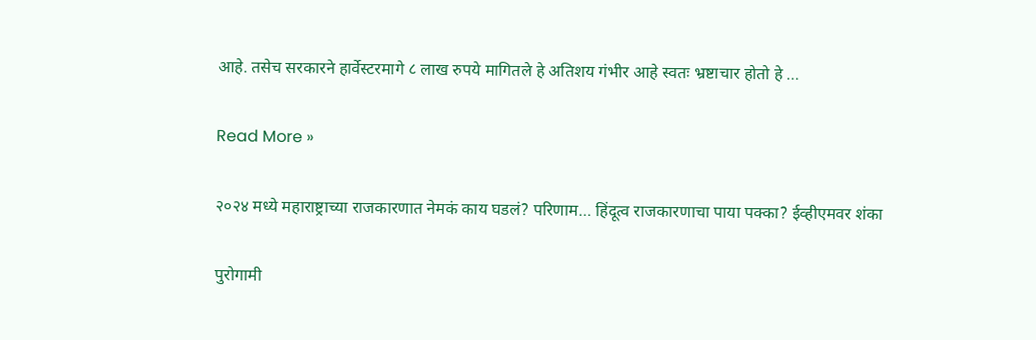आहे. तसेच सरकारने हार्वेस्टरमागे ८ लाख रुपये मागितले हे अतिशय गंभीर आहे स्वतः भ्रष्टाचार होतो हे …

Read More »

२०२४ मध्ये महाराष्ट्राच्या राजकारणात नेमकं काय घडलं? परिणाम… हिंदूत्व राजकारणाचा पाया पक्का? ईव्हीएमवर शंका

पुरोगामी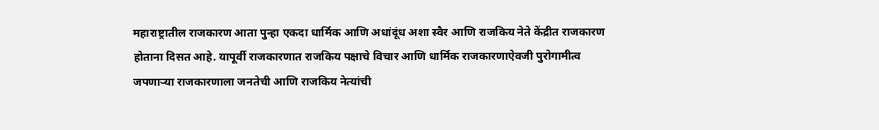महाराष्ट्रातील राजकारण आता पुन्हा एकदा धार्मिक आणि अधांदूंध अशा स्वैर आणि राजकिय नेते केंद्रीत राजकारण होताना दिसत आहे. यापूर्वी राजकारणात राजकिय पक्षाचे विचार आणि धार्मिक राजकारणाऐवजी पुरोगामीत्व जपणाऱ्या राजकारणाला जनतेची आणि राजकिय नेत्यांची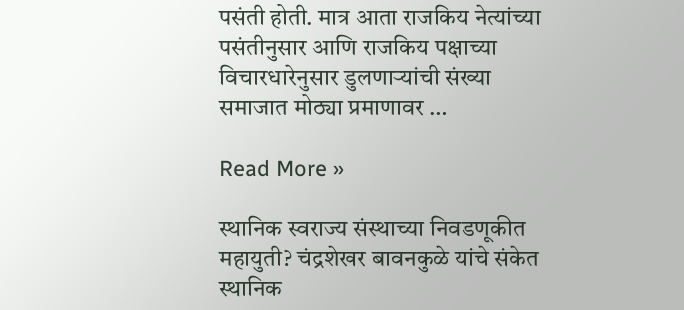पसंती होती. मात्र आता राजकिय नेत्यांच्या पसंतीनुसार आणि राजकिय पक्षाच्या विचारधारेनुसार डुलणाऱ्यांची संख्या समाजात मोठ्या प्रमाणावर …

Read More »

स्थानिक स्वराज्य संस्थाच्या निवडणूकीत महायुती? चंद्रशेखर बावनकुळे यांचे संकेत स्थानिक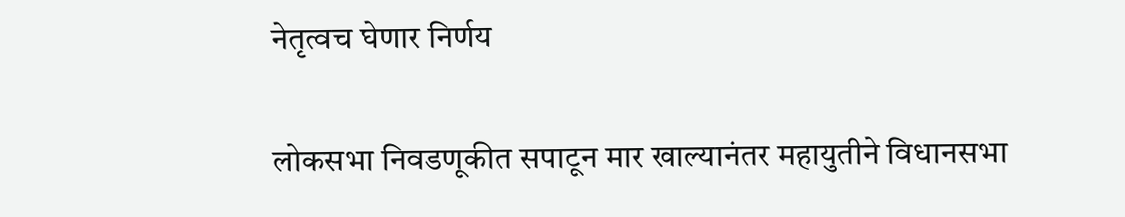नेतृत्वच घेणार निर्णय

लोकसभा निवडणूकीत सपाटून मार खाल्यानंतर महायुतीने विधानसभा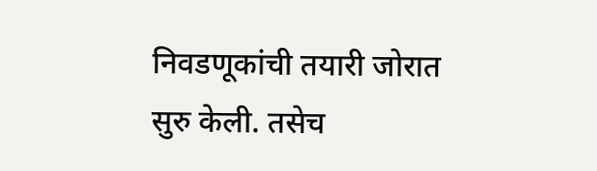निवडणूकांची तयारी जोरात सुरु केली. तसेच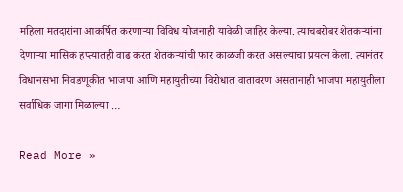महिला मतदारांना आकर्षित करणाऱ्या विविध योजनाही यावेळी जाहिर केल्या. त्याचबरोबर शेतकऱ्यांना देणाऱ्या मासिक हप्त्यातही वाढ करत शेतकऱ्यांची फार काळजी करत असल्याचा प्रयत्न केला. त्यानंतर विधानसभा निवडणूकीत भाजपा आणि महायुतीच्या विरोधात वातावरण असतानाही भाजपा महायुतीला सर्वाधिक जागा मिळाल्या …

Read More »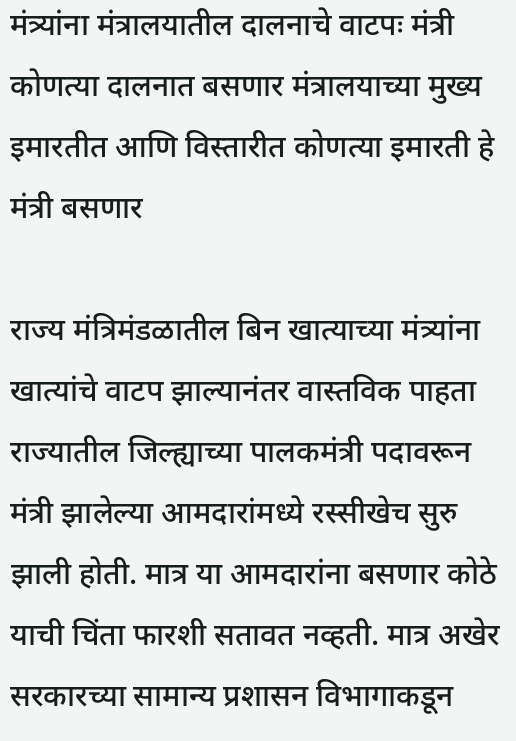मंत्र्यांना मंत्रालयातील दालनाचे वाटपः मंत्री कोणत्या दालनात बसणार मंत्रालयाच्या मुख्य इमारतीत आणि विस्तारीत कोणत्या इमारती हे मंत्री बसणार

राज्य मंत्रिमंडळातील बिन खात्याच्या मंत्र्यांना खात्यांचे वाटप झाल्यानंतर वास्तविक पाहता राज्यातील जिल्ह्याच्या पालकमंत्री पदावरून मंत्री झालेल्या आमदारांमध्ये रस्सीखेच सुरु झाली होती. मात्र या आमदारांना बसणार कोठे याची चिंता फारशी सतावत नव्हती. मात्र अखेर सरकारच्या सामान्य प्रशासन विभागाकडून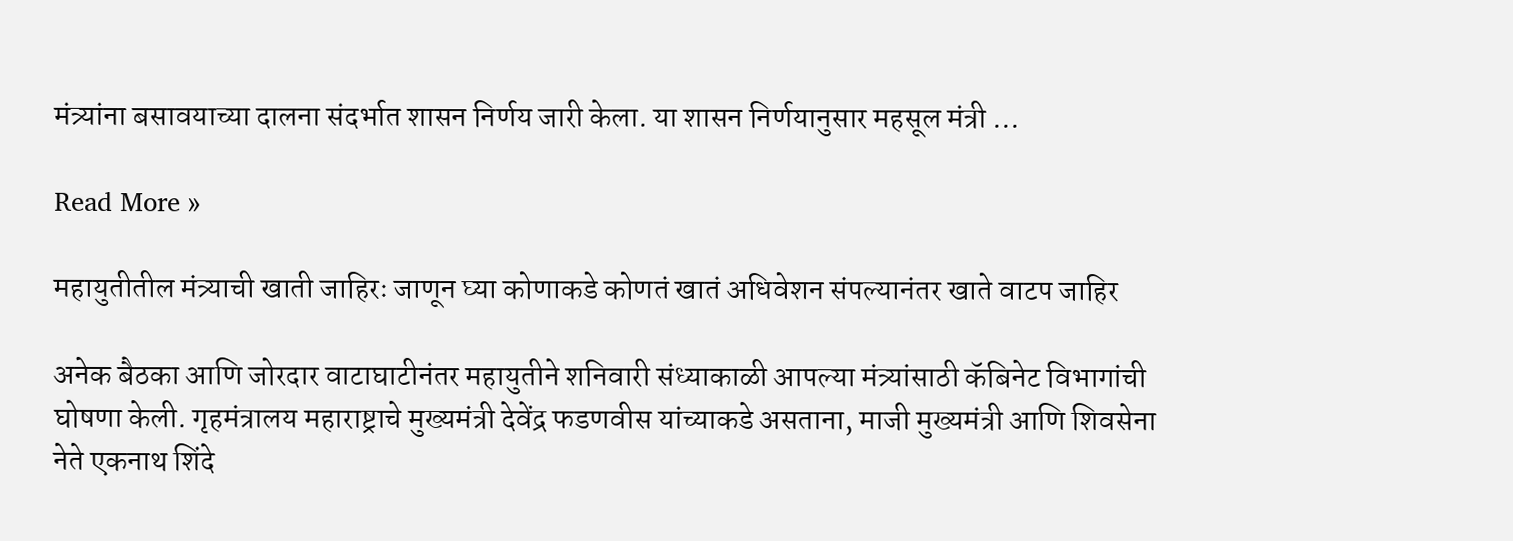मंत्र्यांना बसावयाच्या दालना संदर्भात शासन निर्णय जारी केला. या शासन निर्णयानुसार महसूल मंत्री …

Read More »

महायुतीतील मंत्र्याची खाती जाहिरः जाणून घ्या कोणाकडे कोणतं खातं अधिवेशन संपल्यानंतर खाते वाटप जाहिर

अनेक बैठका आणि जोरदार वाटाघाटीनंतर महायुतीने शनिवारी संध्याकाळी आपल्या मंत्र्यांसाठी कॅबिनेट विभागांची घोषणा केली. गृहमंत्रालय महाराष्ट्राचे मुख्यमंत्री देवेंद्र फडणवीस यांच्याकडे असताना, माजी मुख्यमंत्री आणि शिवसेना नेते एकनाथ शिंदे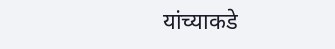यांच्याकडे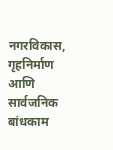नगरविकास, गृहनिर्माण आणि सार्वजनिक बांधकाम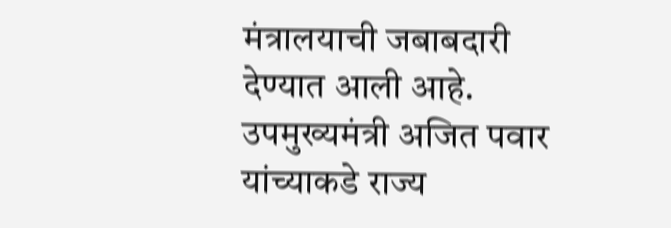मंत्रालयाची जबाबदारी देण्यात आली आहे. उपमुख्यमंत्री अजित पवार यांच्याकडे राज्य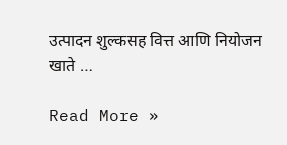उत्पादन शुल्कसह वित्त आणि नियोजन खाते …

Read More »